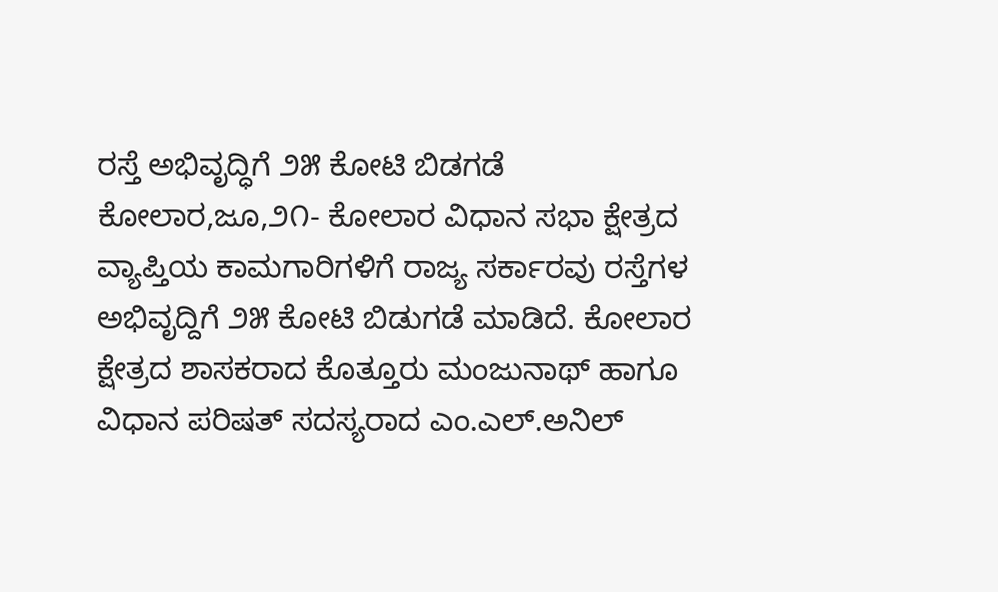ರಸ್ತೆ ಅಭಿವೃದ್ಧಿಗೆ ೨೫ ಕೋಟಿ ಬಿಡಗಡೆ
ಕೋಲಾರ,ಜೂ,೨೧- ಕೋಲಾರ ವಿಧಾನ ಸಭಾ ಕ್ಷೇತ್ರದ ವ್ಯಾಪ್ತಿಯ ಕಾಮಗಾರಿಗಳಿಗೆ ರಾಜ್ಯ ಸರ್ಕಾರವು ರಸ್ತೆಗಳ ಅಭಿವೃದ್ದಿಗೆ ೨೫ ಕೋಟಿ ಬಿಡುಗಡೆ ಮಾಡಿದೆ. ಕೋಲಾರ ಕ್ಷೇತ್ರದ ಶಾಸಕರಾದ ಕೊತ್ತೂರು ಮಂಜುನಾಥ್ ಹಾಗೂ ವಿಧಾನ ಪರಿಷತ್ ಸದಸ್ಯರಾದ ಎಂ.ಎಲ್.ಅನಿಲ್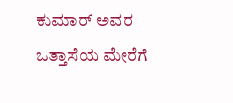ಕುಮಾರ್ ಅವರ ಒತ್ತಾಸೆಯ ಮೇರೆಗೆ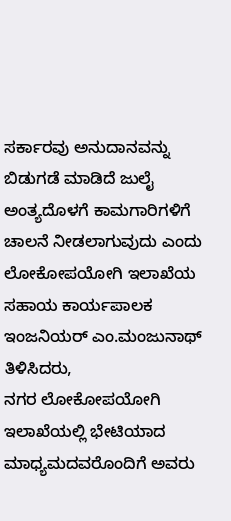ಸರ್ಕಾರವು ಅನುದಾನವನ್ನು ಬಿಡುಗಡೆ ಮಾಡಿದೆ ಜುಲೈ ಅಂತ್ಯದೊಳಗೆ ಕಾಮಗಾರಿಗಳಿಗೆ ಚಾಲನೆ ನೀಡಲಾಗುವುದು ಎಂದು ಲೋಕೋಪಯೋಗಿ ಇಲಾಖೆಯ ಸಹಾಯ ಕಾರ್ಯಪಾಲಕ ಇಂಜನಿಯರ್ ಎಂ.ಮಂಜುನಾಥ್ ತಿಳಿಸಿದರು,
ನಗರ ಲೋಕೋಪಯೋಗಿ ಇಲಾಖೆಯಲ್ಲಿ ಭೇಟಿಯಾದ ಮಾಧ್ಯಮದವರೊಂದಿಗೆ ಅವರು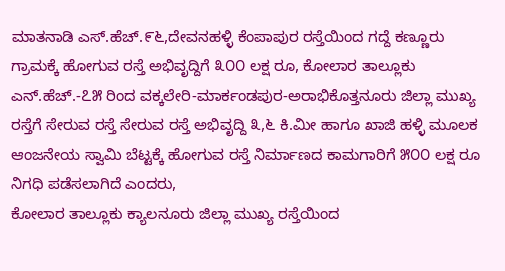ಮಾತನಾಡಿ ಎಸ್.ಹೆಚ್.೯೬,ದೇವನಹಳ್ಳಿ ಕೆಂಪಾಪುರ ರಸ್ತೆಯಿಂದ ಗದ್ದೆ ಕಣ್ಣೂರು ಗ್ರಾಮಕ್ಕೆ ಹೋಗುವ ರಸ್ತೆ ಅಭಿವೃದ್ದಿಗೆ ೩೦೦ ಲಕ್ಷ ರೂ, ಕೋಲಾರ ತಾಲ್ಲೂಕು ಎನ್.ಹೆಚ್.-೭೫ ರಿಂದ ವಕ್ಕಲೇರಿ-ಮಾರ್ಕಂಡಪುರ-ಅರಾಭಿಕೊತ್ತನೂರು ಜಿಲ್ಲಾ ಮುಖ್ಯ ರಸ್ತೆಗೆ ಸೇರುವ ರಸ್ತೆ ಸೇರುವ ರಸ್ತೆ ಅಭಿವೃದ್ದಿ ೩,೬ ಕಿ.ಮೀ ಹಾಗೂ ಖಾಜಿ ಹಳ್ಳಿ ಮೂಲಕ ಆಂಜನೇಯ ಸ್ವಾಮಿ ಬೆಟ್ಟಕ್ಕೆ ಹೋಗುವ ರಸ್ತೆ ನಿರ್ಮಾಣದ ಕಾಮಗಾರಿಗೆ ೫೦೦ ಲಕ್ಷ ರೂ ನಿಗಧಿ ಪಡೆಸಲಾಗಿದೆ ಎಂದರು,
ಕೋಲಾರ ತಾಲ್ಲೂಕು ಕ್ಯಾಲನೂರು ಜಿಲ್ಲಾ ಮುಖ್ಯ ರಸ್ತೆಯಿಂದ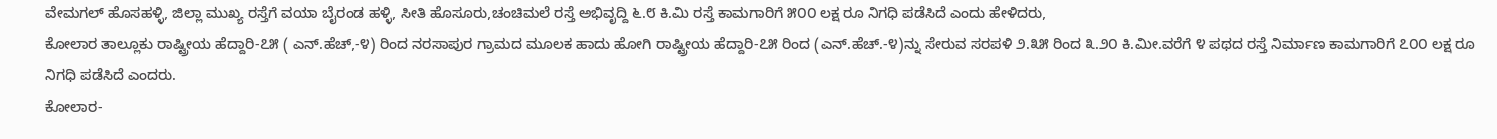ವೇಮಗಲ್ ಹೊಸಹಳ್ಳಿ, ಜಿಲ್ಲಾ ಮುಖ್ಯ ರಸ್ತೆಗೆ ವಯಾ ಬೈರಂಡ ಹಳ್ಳಿ, ಸೀತಿ ಹೊಸೂರು,ಚಂಚಿಮಲೆ ರಸ್ತೆ ಅಭಿವೃದ್ದಿ ೬.೮ ಕಿ.ಮಿ ರಸ್ತೆ ಕಾಮಗಾರಿಗೆ ೫೦೦ ಲಕ್ಷ ರೂ ನಿಗಧಿ ಪಡೆಸಿದೆ ಎಂದು ಹೇಳಿದರು,
ಕೋಲಾರ ತಾಲ್ಲೂಕು ರಾಷ್ಟ್ರೀಯ ಹೆದ್ದಾರಿ-೭೫ ( ಎನ್.ಹೆಚ್,-೪) ರಿಂದ ನರಸಾಪುರ ಗ್ರಾಮದ ಮೂಲಕ ಹಾದು ಹೋಗಿ ರಾಷ್ಟ್ರೀಯ ಹೆದ್ದಾರಿ-೭೫ ರಿಂದ (ಎನ್.ಹೆಚ್.-೪)ನ್ನು ಸೇರುವ ಸರಪಳಿ ೨.೩೫ ರಿಂದ ೩.೨೦ ಕಿ.ಮೀ.ವರೆಗೆ ೪ ಪಥದ ರಸ್ತೆ ನಿರ್ಮಾಣ ಕಾಮಗಾರಿಗೆ ೭೦೦ ಲಕ್ಷ ರೂ ನಿಗಧಿ ಪಡೆಸಿದೆ ಎಂದರು.
ಕೋಲಾರ-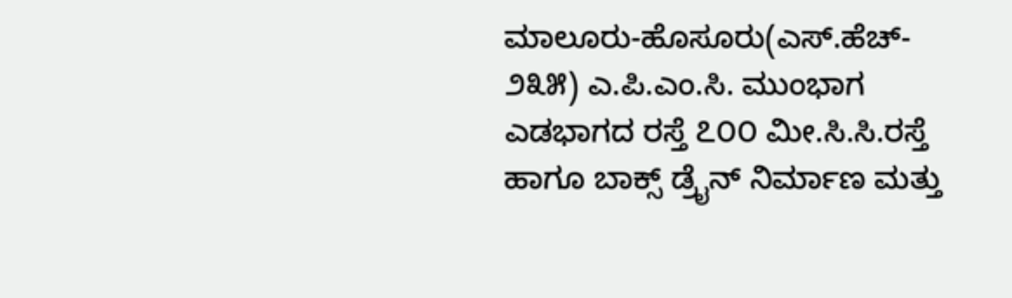ಮಾಲೂರು-ಹೊಸೂರು(ಎಸ್.ಹೆಚ್- ೨೩೫) ಎ.ಪಿ.ಎಂ.ಸಿ. ಮುಂಭಾಗ ಎಡಭಾಗದ ರಸ್ತೆ ೭೦೦ ಮೀ.ಸಿ.ಸಿ.ರಸ್ತೆ ಹಾಗೂ ಬಾಕ್ಸ್ ಡ್ರೈನ್ ನಿರ್ಮಾಣ ಮತ್ತು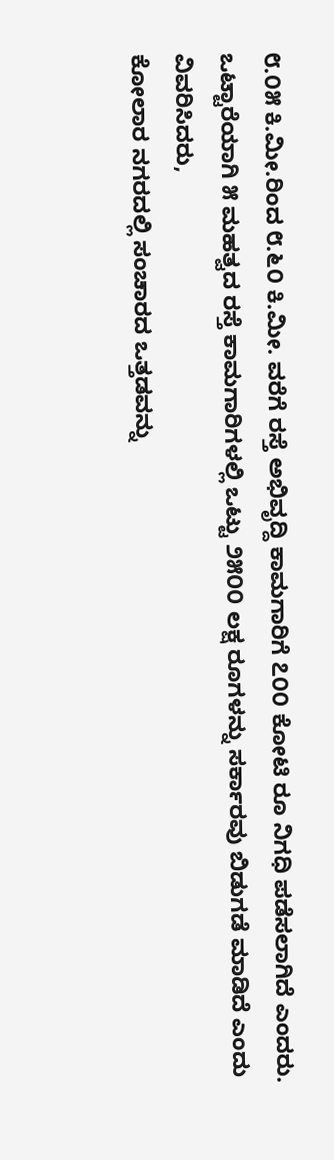೮.೦೫ ಕಿ.ಮೀ.ರಿಂದ ೮.೬೦ ಕಿ.ಮೀ. ವರೆಗೆ ರಸ್ತೆ ಅಭಿವೃದ್ದಿ ಕಾಮಗಾರಿಗೆ ೭೦೦ ಕೋಟಿ ರೂ ನಿಗಧಿ ಪಡೆಸಲಾಗಿದೆ ಎಂದರು.
ಒಟ್ಟಾರೆಯಾಗಿ ೫ ಮಹತ್ವದ ರಸ್ತೆ ಕಾಮಗಾರಿಗಳಲ್ಲಿ ಒಟ್ಟು ೨೫೦೦ ಲಕ್ಷ ರೂಗಳನ್ನು ಸರ್ಕಾರವು ಬಿಡುಗಡೆ ಮಾಡಿದೆ ಎಂದು ವಿವರಿಸಿದರು,
ಕೋಲಾರ ನಗರದಲ್ಲಿ ಸಂಚಾರದ ಒತ್ತಡವನ್ನು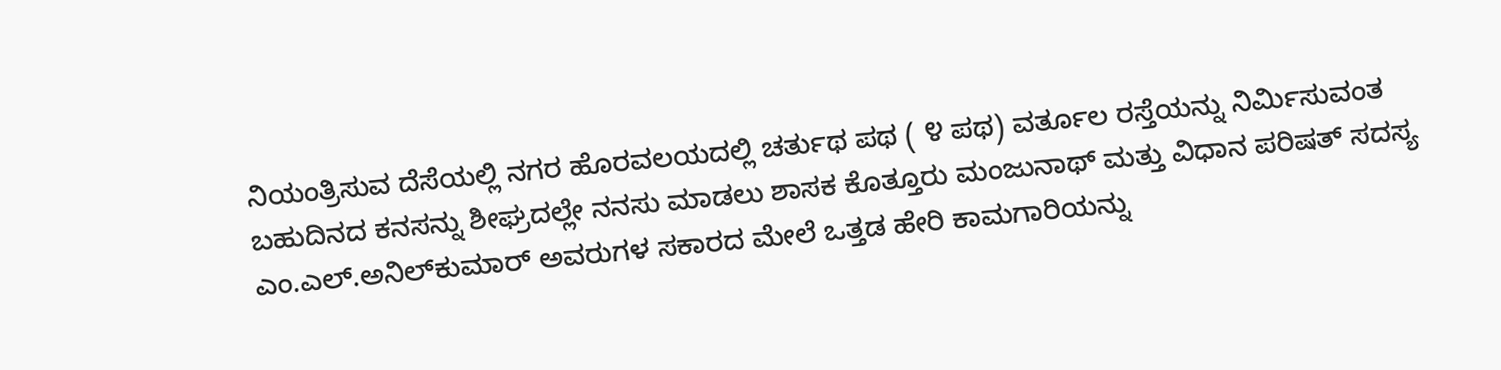ನಿಯಂತ್ರಿಸುವ ದೆಸೆಯಲ್ಲಿ ನಗರ ಹೊರವಲಯದಲ್ಲಿ ಚರ್ತುಥ ಪಥ ( ೪ ಪಥ) ವರ್ತೂಲ ರಸ್ತೆಯನ್ನು ನಿರ್ಮಿಸುವಂತ ಬಹುದಿನದ ಕನಸನ್ನು ಶೀಘ್ರದಲ್ಲೇ ನನಸು ಮಾಡಲು ಶಾಸಕ ಕೊತ್ತೂರು ಮಂಜುನಾಥ್ ಮತ್ತು ವಿಧಾನ ಪರಿಷತ್ ಸದಸ್ಯ ಎಂ.ಎಲ್.ಅನಿಲ್‌ಕುಮಾರ್ ಅವರುಗಳ ಸಕಾರದ ಮೇಲೆ ಒತ್ತಡ ಹೇರಿ ಕಾಮಗಾರಿಯನ್ನು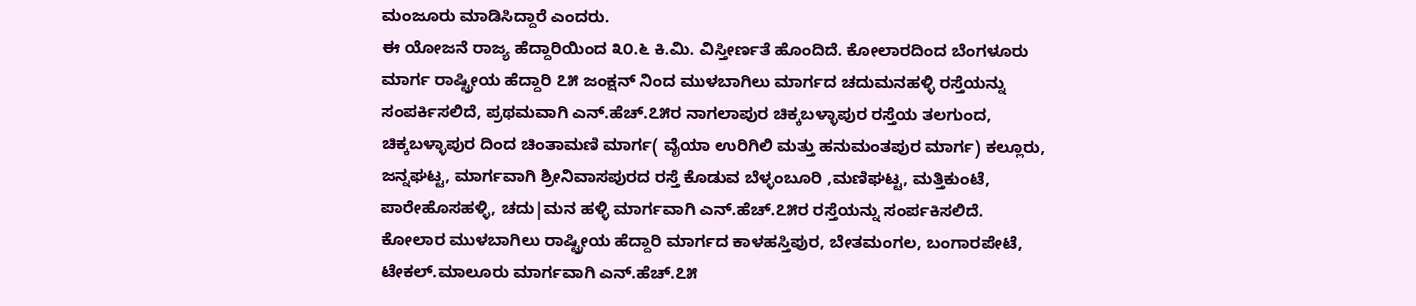ಮಂಜೂರು ಮಾಡಿಸಿದ್ದಾರೆ ಎಂದರು.
ಈ ಯೋಜನೆ ರಾಜ್ಯ ಹೆದ್ದಾರಿಯಿಂದ ೩೦.೬ ಕಿ.ಮಿ. ವಿಸ್ತೀರ್ಣತೆ ಹೊಂದಿದೆ. ಕೋಲಾರದಿಂದ ಬೆಂಗಳೂರು ಮಾರ್ಗ ರಾಷ್ಟ್ರೀಯ ಹೆದ್ದಾರಿ ೭೫ ಜಂಕ್ಷನ್ ನಿಂದ ಮುಳಬಾಗಿಲು ಮಾರ್ಗದ ಚದುಮನಹಳ್ಳಿ ರಸ್ತೆಯನ್ನು ಸಂಪರ್ಕಿಸಲಿದೆ, ಪ್ರಥಮವಾಗಿ ಎನ್.ಹೆಚ್.೭೫ರ ನಾಗಲಾಪುರ ಚಿಕ್ಕಬಳ್ಳಾಪುರ ರಸ್ತೆಯ ತಲಗುಂದ, ಚಿಕ್ಕಬಳ್ಳಾಪುರ ದಿಂದ ಚಿಂತಾಮಣಿ ಮಾರ್ಗ( ವೈಯಾ ಉರಿಗಿಲಿ ಮತ್ತು ಹನುಮಂತಪುರ ಮಾರ್ಗ) ಕಲ್ಲೂರು, ಜನ್ನಘಟ್ಟ, ಮಾರ್ಗವಾಗಿ ಶ್ರೀನಿವಾಸಪುರದ ರಸ್ತೆ ಕೊಡುವ ಬೆಳ್ಳಂಬೂರಿ ,ಮಣಿಘಟ್ಟ, ಮತ್ತಿಕುಂಟೆ, ಪಾರೇಹೊಸಹಳ್ಳಿ, ಚದು|ಮನ ಹಳ್ಳಿ ಮಾರ್ಗವಾಗಿ ಎನ್.ಹೆಚ್.೭೫ರ ರಸ್ತೆಯನ್ನು ಸಂರ್ಪಕಿಸಲಿದೆ.
ಕೋಲಾರ ಮುಳಬಾಗಿಲು ರಾಷ್ಟ್ರೀಯ ಹೆದ್ದಾರಿ ಮಾರ್ಗದ ಕಾಳಹಸ್ತಿಪುರ, ಬೇತಮಂಗಲ, ಬಂಗಾರಪೇಟೆ, ಟೇಕಲ್.ಮಾಲೂರು ಮಾರ್ಗವಾಗಿ ಎನ್.ಹೆಚ್.೭೫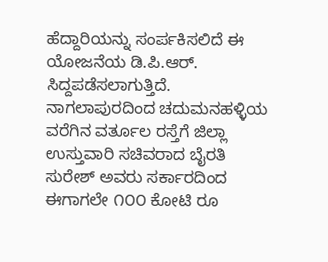ಹೆದ್ದಾರಿಯನ್ನು ಸಂರ್ಪಕಿಸಲಿದೆ ಈ ಯೋಜನೆಯ ಡಿ.ಪಿ.ಆರ್. ಸಿದ್ದಪಡೆಸಲಾಗುತ್ತಿದೆ.
ನಾಗಲಾಪುರದಿಂದ ಚದುಮನಹಳ್ಳಿಯ ವರೆಗಿನ ವರ್ತೂಲ ರಸ್ತೆಗೆ ಜಿಲ್ಲಾ ಉಸ್ತುವಾರಿ ಸಚಿವರಾದ ಬೈರತಿ ಸುರೇಶ್ ಅವರು ಸರ್ಕಾರದಿಂದ ಈಗಾಗಲೇ ೧೦೦ ಕೋಟಿ ರೂ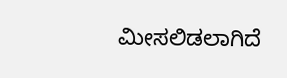ಮೀಸಲಿಡಲಾಗಿದೆ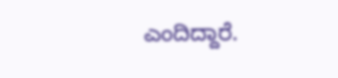ಎಂದಿದ್ದಾರೆ.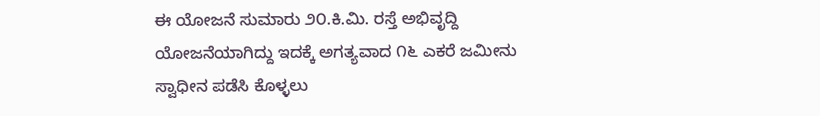ಈ ಯೋಜನೆ ಸುಮಾರು ೨೦.ಕಿ.ಮಿ. ರಸ್ತೆ ಅಭಿವೃದ್ದಿ ಯೋಜನೆಯಾಗಿದ್ದು ಇದಕ್ಕೆ ಅಗತ್ಯವಾದ ೧೬ ಎಕರೆ ಜಮೀನು ಸ್ವಾಧೀನ ಪಡೆಸಿ ಕೊಳ್ಳಲು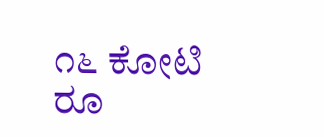೧೬ ಕೋಟಿ ರೂ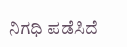ನಿಗಧಿ ಪಡೆಸಿದೆ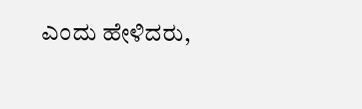ಎಂದು ಹೇಳಿದರು,